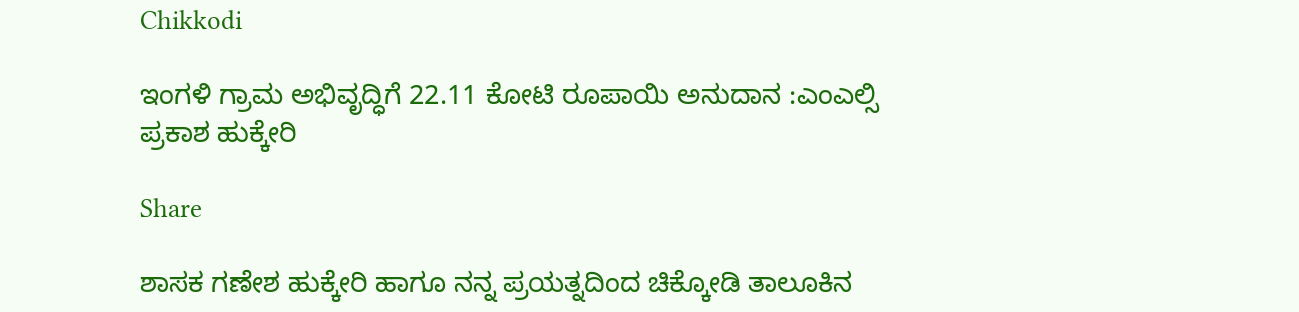Chikkodi

ಇಂಗಳಿ ಗ್ರಾಮ ಅಭಿವೃದ್ಧಿಗೆ 22.11 ಕೋಟಿ ರೂಪಾಯಿ ಅನುದಾನ :ಎಂಎಲ್ಸಿ ಪ್ರಕಾಶ ಹುಕ್ಕೇರಿ

Share

ಶಾಸಕ ಗಣೇಶ ಹುಕ್ಕೇರಿ ಹಾಗೂ ನನ್ನ ಪ್ರಯತ್ನದಿಂದ ಚಿಕ್ಕೋಡಿ ತಾಲೂಕಿನ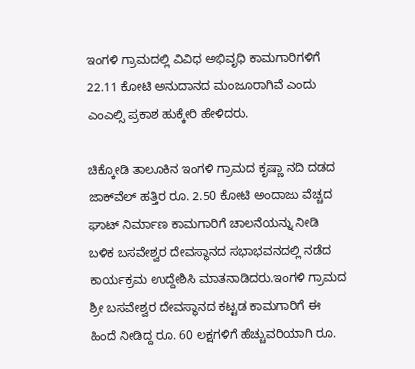ಇಂಗಳಿ ಗ್ರಾಮದಲ್ಲಿ ವಿವಿಧ ಅಭಿವೃಧಿ ಕಾಮಗಾರಿಗಳಿಗೆ 22.11 ಕೋಟಿ ಅನುದಾನದ ಮಂಜೂರಾಗಿವೆ ಎಂದು ಎಂಎಲ್ಸಿ ಪ್ರಕಾಶ ಹುಕ್ಕೇರಿ ಹೇಳಿದರು.

ಚಿಕ್ಕೋಡಿ ತಾಲೂಕಿನ ಇಂಗಳಿ ಗ್ರಾಮದ ಕೃಷ್ಣಾ ನದಿ ದಡದ ಜಾಕ್‌ವೆಲ್ ಹತ್ತಿರ ರೂ. 2.50 ಕೋಟಿ ಅಂದಾಜು ವೆಚ್ಚದ ಘಾಟ್ ನಿರ್ಮಾಣ ಕಾಮಗಾರಿಗೆ ಚಾಲನೆಯನ್ನು ನೀಡಿ ಬಳಿಕ ಬಸವೇಶ್ವರ ದೇವಸ್ಥಾನದ ಸಭಾಭವನದಲ್ಲಿ ನಡೆದ ಕಾರ್ಯಕ್ರಮ ಉದ್ದೇಶಿಸಿ ಮಾತನಾಡಿದರು.ಇಂಗಳಿ ಗ್ರಾಮದ ಶ್ರೀ ಬಸವೇಶ್ವರ ದೇವಸ್ಥಾನದ ಕಟ್ಟಡ ಕಾಮಗಾರಿಗೆ ಈ ಹಿಂದೆ ನೀಡಿದ್ದ ರೂ. 60 ಲಕ್ಷಗಳಿಗೆ ಹೆಚ್ಚುವರಿಯಾಗಿ ರೂ.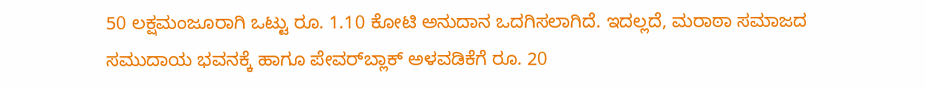50 ಲಕ್ಷಮಂಜೂರಾಗಿ ಒಟ್ಟು ರೂ. 1.10 ಕೋಟಿ ಅನುದಾನ ಒದಗಿಸಲಾಗಿದೆ. ಇದಲ್ಲದೆ, ಮರಾಠಾ ಸಮಾಜದ ಸಮುದಾಯ ಭವನಕ್ಕೆ ಹಾಗೂ ಪೇವರ್‌ಬ್ಲಾಕ್ ಅಳವಡಿಕೆಗೆ ರೂ. 20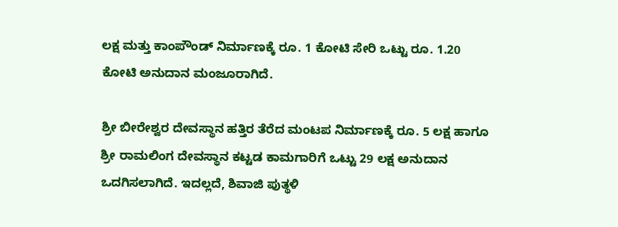ಲಕ್ಷ ಮತ್ತು ಕಾಂಪೌಂಡ್ ನಿರ್ಮಾಣಕ್ಕೆ ರೂ. 1 ಕೋಟಿ ಸೇರಿ ಒಟ್ಟು ರೂ. 1.20 ಕೋಟಿ ಅನುದಾನ ಮಂಜೂರಾಗಿದೆ.

ಶ್ರೀ ಬೀರೇಶ್ವರ ದೇವಸ್ಥಾನ ಹತ್ತಿರ ತೆರೆದ ಮಂಟಪ ನಿರ್ಮಾಣಕ್ಕೆ ರೂ. 5 ಲಕ್ಷ ಹಾಗೂ ಶ್ರೀ ರಾಮಲಿಂಗ ದೇವಸ್ಥಾನ ಕಟ್ಟಡ ಕಾಮಗಾರಿಗೆ ಒಟ್ಟು 29 ಲಕ್ಷ ಅನುದಾನ ಒದಗಿಸಲಾಗಿದೆ. ಇದಲ್ಲದೆ, ಶಿವಾಜಿ ಪುತ್ಥಳಿ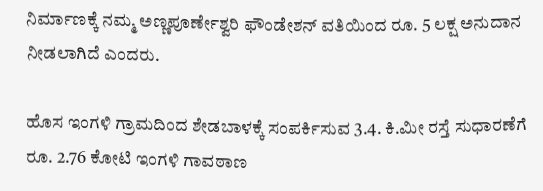ನಿರ್ಮಾಣಕ್ಕೆ ನಮ್ಮ ಅಣ್ಣಪೂರ್ಣೇಶ್ವರಿ ಫೌಂಡೇಶನ್ ವತಿಯಿಂದ ರೂ. 5 ಲಕ್ಷ ಅನುದಾನ ನೀಡಲಾಗಿದೆ ಎಂದರು.

ಹೊಸ ಇಂಗಳಿ ಗ್ರಾಮದಿಂದ ಶೇಡಬಾಳಕ್ಕೆ ಸಂಪರ್ಕಿಸುವ 3.4. ಕಿ.ಮೀ ರಸ್ತೆ ಸುಧಾರಣೆಗೆ ರೂ. 2.76 ಕೋಟಿ ಇಂಗಳಿ ಗಾವಠಾಣ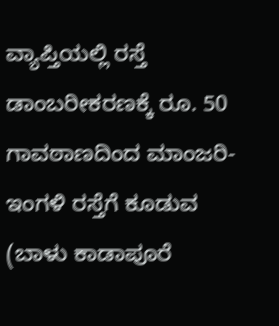ವ್ಯಾಪ್ತಿಯಲ್ಲಿ ರಸ್ತೆ ಡಾಂಬರೀಕರಣಕ್ಕೆ ರೂ. 50 ಗಾವಠಾಣದಿಂದ ಮಾಂಜರಿ-ಇಂಗಳಿ ರಸ್ತೆಗೆ ಕೂಡುವ (ಬಾಳು ಕಾಡಾಪೂರೆ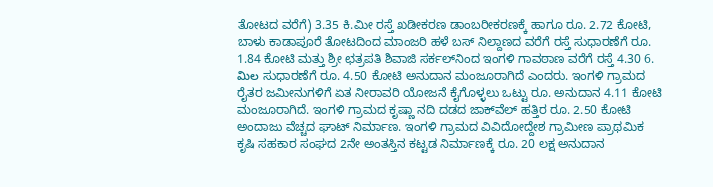ತೋಟದ ವರೆಗೆ) 3.35 ಕಿ.ಮೀ ರಸ್ತೆ ಖಡೀಕರಣ ಡಾಂಬರೀಕರಣಕ್ಕೆ ಹಾಗೂ ರೂ. 2.72 ಕೋಟಿ, ಬಾಳು ಕಾಡಾಪೂರೆ ತೋಟದಿಂದ ಮಾಂಜರಿ ಹಳೆ ಬಸ್ ನಿಲ್ದಾಣದ ವರೆಗೆ ರಸ್ತೆ ಸುಧಾರಣೆಗೆ ರೂ. 1.84 ಕೋಟಿ ಮತ್ತು ಶ್ರೀ ಛತ್ರಪತಿ ಶಿವಾಜಿ ಸರ್ಕಲ್‌ನಿಂದ ಇಂಗಳಿ ಗಾವಠಾಣ ವರೆಗೆ ರಸ್ತೆ 4.30 6. మిల ಸುಧಾರಣೆಗೆ ರೂ. 4.50 ಕೋಟಿ ಅನುದಾನ ಮಂಜೂರಾಗಿದೆ ಎಂದರು. ಇಂಗಳಿ ಗ್ರಾಮದ ರೈತರ ಜಮೀನುಗಳಿಗೆ ಏತ ನೀರಾವರಿ ಯೋಜನೆ ಕೈಗೊಳ್ಳಲು ಒಟ್ಟು ರೂ. ಅನುದಾನ 4.11 ಕೋಟಿ ಮಂಜೂರಾಗಿದೆ. ಇಂಗಳಿ ಗ್ರಾಮದ ಕೃಷ್ಣಾ ನದಿ ದಡದ ಜಾಕ್‌ವೆಲ್ ಹತ್ತಿರ ರೂ. 2.50 ಕೋಟಿ ಅಂದಾಜು ವೆಚ್ಚದ ಘಾಟ್ ನಿರ್ಮಾಣ. ಇಂಗಳಿ ಗ್ರಾಮದ ವಿವಿದೋದ್ದೇಶ ಗ್ರಾಮೀಣ ಪ್ರಾಥಮಿಕ ಕೃಷಿ ಸಹಕಾರ ಸಂಘದ 2ನೇ ಅಂತಸ್ತಿನ ಕಟ್ಟಡ ನಿರ್ಮಾಣಕ್ಕೆ ರೂ. 20 ಲಕ್ಷ ಅನುದಾನ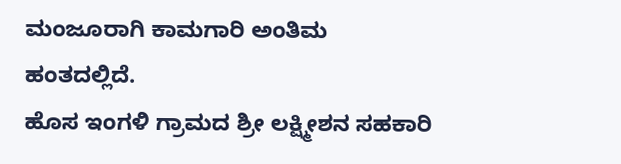ಮಂಜೂರಾಗಿ ಕಾಮಗಾರಿ ಅಂತಿಮ ಹಂತದಲ್ಲಿದೆ.
ಹೊಸ ಇಂಗಳಿ ಗ್ರಾಮದ ಶ್ರೀ ಲಕ್ಷ್ಮೀಶನ ಸಹಕಾರಿ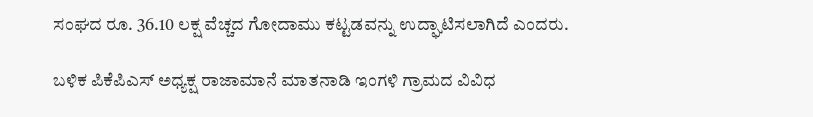ಸಂಘದ ರೂ. 36.10 ಲಕ್ಷ ವೆಚ್ಚದ ಗೋದಾಮು ಕಟ್ಟಡವನ್ನು ಉದ್ಘಾಟಿಸಲಾಗಿದೆ ಎಂದರು.

ಬಳಿಕ ಪಿಕೆಪಿಎಸ್ ಅಧ್ಯಕ್ಷ ರಾಜಾಮಾನೆ ಮಾತನಾಡಿ ಇಂಗಳಿ ಗ್ರಾಮದ ವಿವಿಧ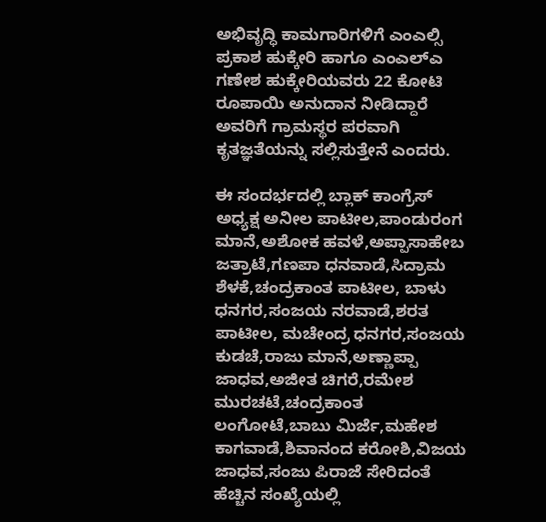ಅಭಿವೃದ್ಧಿ ‌ಕಾಮಗಾರಿಗಳಿಗೆ ಎಂಎಲ್ಸಿ ಪ್ರಕಾಶ ಹುಕ್ಕೇರಿ ಹಾಗೂ ಎಂಎಲ್ಎ ಗಣೇಶ ಹುಕ್ಕೇರಿಯವರು 22 ಕೋಟಿ ರೂಪಾಯಿ ಅನುದಾನ ನೀಡಿದ್ದಾರೆ ಅವರಿಗೆ ಗ್ರಾಮಸ್ಥರ ಪರವಾಗಿ ಕೃತಜ್ಞತೆಯನ್ನು ಸಲ್ಲಿಸುತ್ತೇನೆ ಎಂದರು.

ಈ ಸಂದರ್ಭದಲ್ಲಿ ಬ್ಲಾಕ್ ಕಾಂಗ್ರೆಸ್ ಅಧ್ಯಕ್ಷ ಅನೀಲ ಪಾಟೀಲ,ಪಾಂಡುರಂಗ ಮಾನೆ,ಅಶೋಕ ಹವಳೆ,ಅಪ್ಪಾಸಾಹೇಬ ಜತ್ರಾಟೆ,ಗಣಪಾ ಧನವಾಡೆ,ಸಿದ್ರಾಮ ಶೆಳಕೆ,ಚಂದ್ರಕಾಂತ ಪಾಟೀಲ, ಬಾಳು ಧನಗರ,ಸಂಜಯ ನರವಾಡೆ,ಶರತ ಪಾಟೀಲ, ಮಚೇಂದ್ರ ಧನಗರ,ಸಂಜಯ ಕುಡಚೆ,ರಾಜು ಮಾನೆ,ಅಣ್ಣಾಪ್ಪಾ ಜಾಧವ,ಅಜೀತ ಚಿಗರೆ,ರಮೇಶ ಮುರಚಟೆ,ಚಂದ್ರಕಾಂತ ಲಂಗೋಟೆ,ಬಾಬು ಮಿರ್ಜೆ,ಮಹೇಶ ಕಾಗವಾಡೆ,ಶಿವಾನಂದ ಕರೋಶಿ,ವಿಜಯ ಜಾಧವ,ಸಂಜು ಪಿರಾಜೆ ಸೇರಿದಂತೆ ಹೆಚ್ಚಿನ ಸಂಖ್ಯೆಯಲ್ಲಿ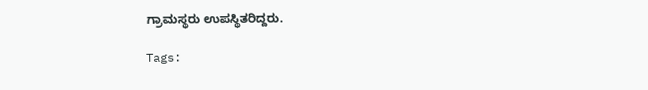ಗ್ರಾಮಸ್ಥರು ಉಪಸ್ಥಿತರಿದ್ದರು.

Tags: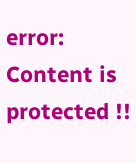error: Content is protected !!